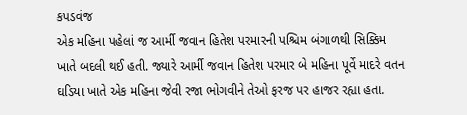કપડવંજ
એક મહિના પહેલાં જ આર્મી જવાન હિતેશ પરમારની પશ્ચિમ બંગાળથી સિક્કિમ ખાતે બદલી થઈ હતી. જ્યારે આર્મી જવાન હિતેશ પરમાર બે મહિના પૂર્વે માદરે વતન ઘડિયા ખાતે એક મહિના જેવી રજા ભોગવીને તેઓ ફરજ પર હાજર રહ્યા હતા.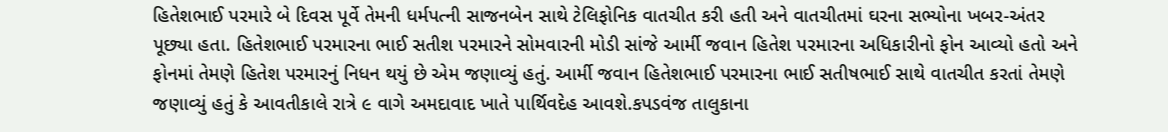હિતેશભાઈ પરમારે બે દિવસ પૂર્વે તેમની ધર્મપત્ની સાજનબેન સાથે ટેલિફોનિક વાતચીત કરી હતી અને વાતચીતમાં ઘરના સભ્યોના ખબર-અંતર પૂછ્યા હતા. હિતેશભાઈ પરમારના ભાઈ સતીશ પરમારને સોમવારની મોડી સાંજે આર્મી જવાન હિતેશ પરમારના અધિકારીનો ફોન આવ્યો હતો અને ફોનમાં તેમણે હિતેશ પરમારનું નિધન થયું છે એમ જણાવ્યું હતું. આર્મી જવાન હિતેશભાઈ પરમારના ભાઈ સતીષભાઈ સાથે વાતચીત કરતાં તેમણે જણાવ્યું હતું કે આવતીકાલે રાત્રે ૯ વાગે અમદાવાદ ખાતે પાર્થિવદેહ આવશે.કપડવંજ તાલુકાના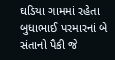ઘડિયા ગામમાં રહેતા બુધાભાઈ પરમારનાં બે સંતાનો પૈકી જે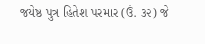જયેષ્ઠ પુત્ર હિતેશ પરમાર (ઉં. ૩૨) જે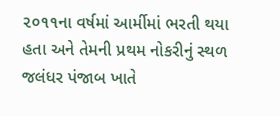૨૦૧૧ના વર્ષમાં આર્મીમાં ભરતી થયા હતા અને તેમની પ્રથમ નોકરીનું સ્થળ જલંધર પંજાબ ખાતે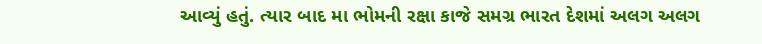આવ્યું હતું. ત્યાર બાદ મા ભોમની રક્ષા કાજે સમગ્ર ભારત દેશમાં અલગ અલગ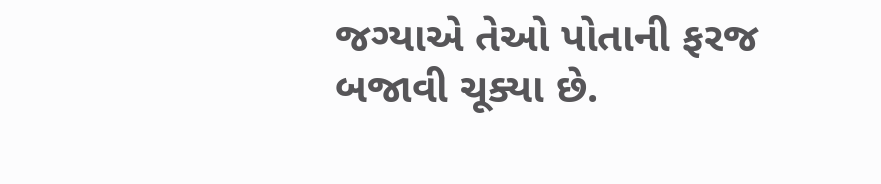જગ્યાએ તેઓ પોતાની ફરજ બજાવી ચૂક્યા છે.